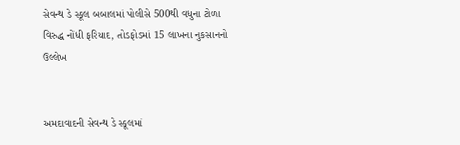સેવન્થ ડે સ્કૂલ બબાલમાં પોલીસે 500થી વધુના ટોળા વિરુદ્ધ નોંધી ફરિયાદ, તોડફોડમાં 15 લાખના નુકસાનનો ઉલ્લેખ


અમદાવાદની સેવન્થ ડે સ્કૂલમાં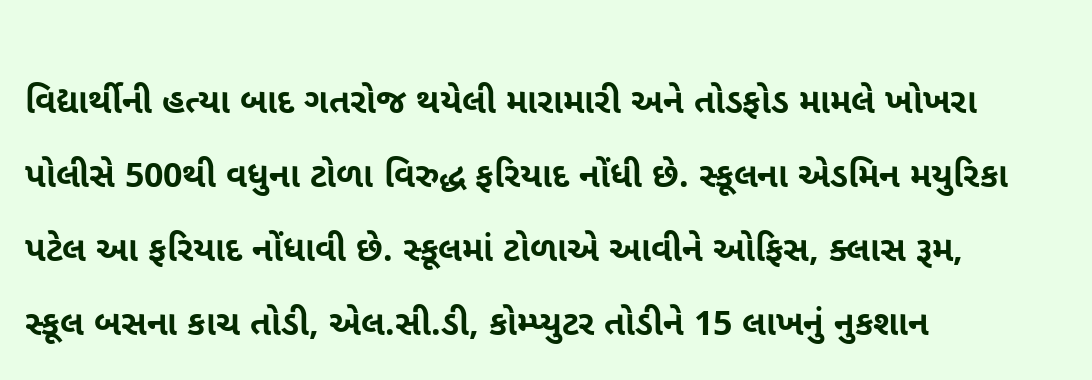વિદ્યાર્થીની હત્યા બાદ ગતરોજ થયેલી મારામારી અને તોડફોડ મામલે ખોખરા પોલીસે 500થી વધુના ટોળા વિરુદ્ધ ફરિયાદ નોંધી છે. સ્કૂલના એડમિન મયુરિકા પટેલ આ ફરિયાદ નોંધાવી છે. સ્કૂલમાં ટોળાએ આવીને ઓફિસ, ક્લાસ રૂમ, સ્કૂલ બસના કાચ તોડી, એલ.સી.ડી, કોમ્પ્યુટર તોડીને 15 લાખનું નુકશાન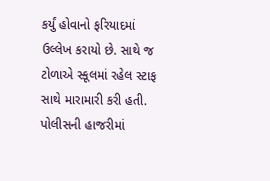કર્યું હોવાનો ફરિયાદમાં ઉલ્લેખ કરાયો છે. સાથે જ ટોળાએ સ્કૂલમાં રહેલ સ્ટાફ સાથે મારામારી કરી હતી. પોલીસની હાજરીમાં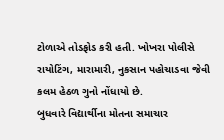ટોળાએ તોડફોડ કરી હતી. ખોખરા પોલીસે રાયોટિંગ, મારામારી, નુકસાન પહોચાડવા જેવી કલમ હેઠળ ગુનો નોંધાયો છે.
બુધવારે વિદ્યાર્થીના મોતના સમાચાર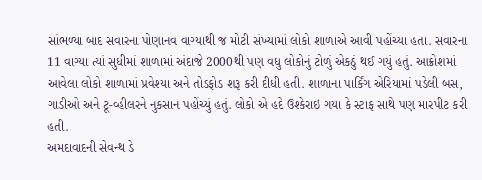સાંભળ્યા બાદ સવારના પોણાનવ વાગ્યાથી જ મોટી સંખ્યામાં લોકો શાળાએ આવી પહોંચ્યા હતા. સવારના 11 વાગ્યા ત્યાં સુધીમાં શાળામાં અંદાજે 2000થી પણ વધુ લોકોનું ટોળું એકઠું થઈ ગયું હતું. આક્રોશમાં આવેલા લોકો શાળામાં પ્રવેશ્યા અને તોડફોડ શરૂ કરી દીધી હતી. શાળાના પાર્કિંગ એરિયામાં પડેલી બસ, ગાડીઓ અને ટૂ-વ્હીલરને નુકસાન પહોંચ્યું હતું. લોકો એ હદે ઉશ્કેરાઇ ગયા કે સ્ટાફ સાથે પણ મારપીટ કરી હતી.
અમદાવાદની સેવન્થ ડે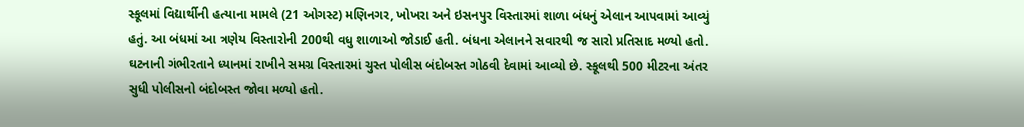સ્કૂલમાં વિદ્યાર્થીની હત્યાના મામલે (21 ઓગસ્ટ) મણિનગર, ખોખરા અને ઇસનપુર વિસ્તારમાં શાળા બંધનું એલાન આપવામાં આવ્યું હતું. આ બંધમાં આ ત્રણેય વિસ્તારોની 200થી વધુ શાળાઓ જોડાઈ હતી. બંધના એલાનને સવારથી જ સારો પ્રતિસાદ મળ્યો હતો. ઘટનાની ગંભીરતાને ધ્યાનમાં રાખીને સમગ્ર વિસ્તારમાં ચુસ્ત પોલીસ બંદોબસ્ત ગોઠવી દેવામાં આવ્યો છે. સ્કૂલથી 500 મીટરના અંતર સુધી પોલીસનો બંદોબસ્ત જોવા મળ્યો હતો.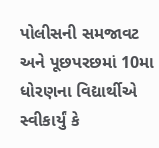પોલીસની સમજાવટ અને પૂછપરછમાં 10મા ધોરણના વિદ્યાર્થીએ સ્વીકાર્યું કે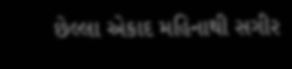છેલ્લા એકાદ મહિનાથી સગીર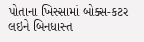પોતાના ખિસ્સામાં બોક્સ-કટર લઇને બિનધાસ્ત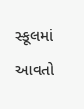સ્કૂલમાં આવતો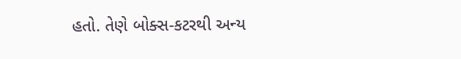હતો. તેણે બોક્સ-કટરથી અન્ય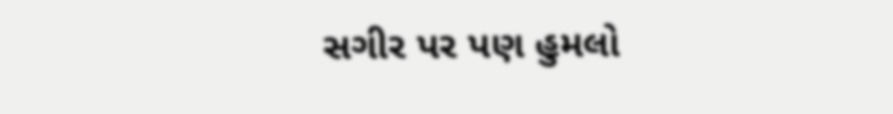સગીર પર પણ હુમલો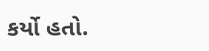કર્યો હતો.